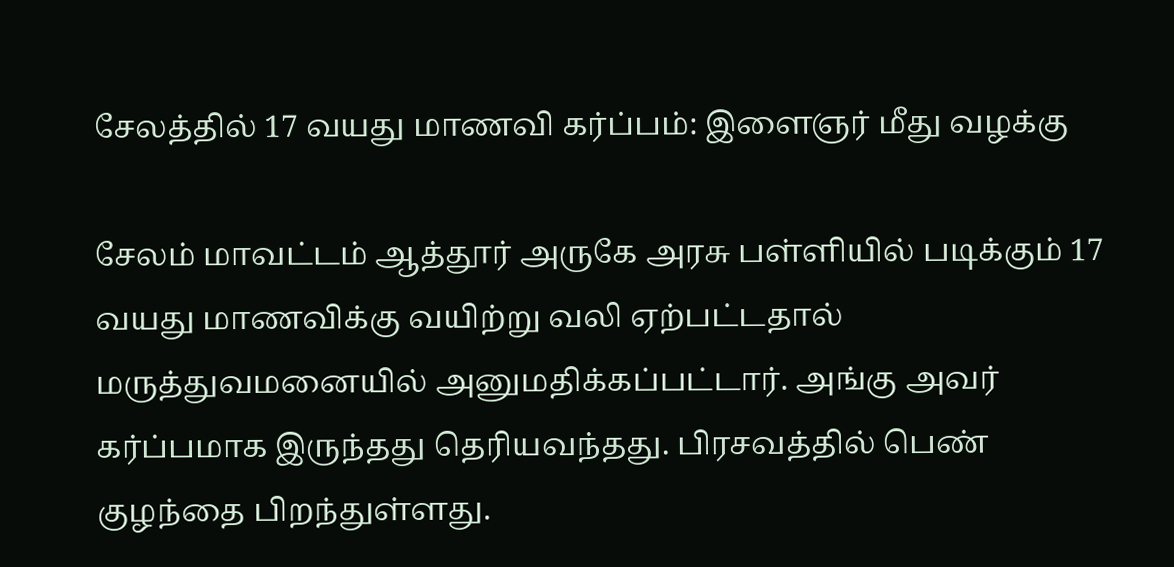சேலத்தில் 17 வயது மாணவி கர்ப்பம்: இளைஞர் மீது வழக்கு

சேலம் மாவட்டம் ஆத்தூர் அருகே அரசு பள்ளியில் படிக்கும் 17 வயது மாணவிக்கு வயிற்று வலி ஏற்பட்டதால் மருத்துவமனையில் அனுமதிக்கப்பட்டார். அங்கு அவர் கர்ப்பமாக இருந்தது தெரியவந்தது. பிரசவத்தில் பெண் குழந்தை பிறந்துள்ளது.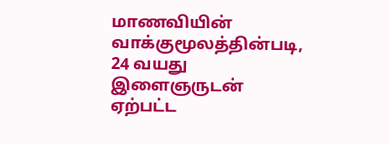மாணவியின் வாக்குமூலத்தின்படி, 24 வயது இளைஞருடன் ஏற்பட்ட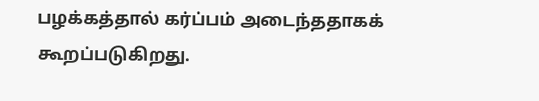பழக்கத்தால் கர்ப்பம் அடைந்ததாகக் கூறப்படுகிறது.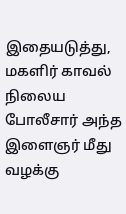இதையடுத்து, மகளிர் காவல் நிலைய போலீசார் அந்த இளைஞர் மீது வழக்கு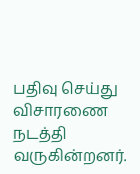பதிவு செய்து விசாரணை நடத்தி வருகின்றனர்.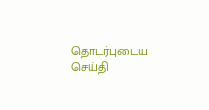தொடர்புடைய செய்தி